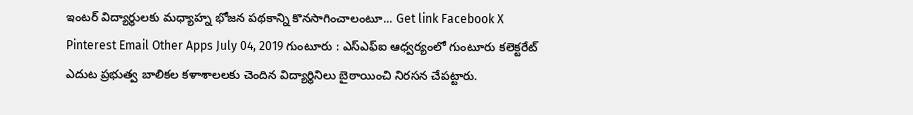ఇంటర్ విద్యార్థులకు మధ్యాహ్న భోజన పథకాన్ని కొనసాగించాలంటూ... Get link Facebook X Pinterest Email Other Apps July 04, 2019 గుంటూరు : ఎస్ఎఫ్ఐ ఆధ్వర్యంలో గుంటూరు కలెక్టరేట్ ఎదుట ప్రభుత్వ బాలికల కళాశాలలకు చెందిన విద్యార్థినిలు బైఠాయించి నిరసన చేపట్టారు.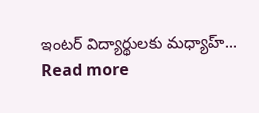ఇంటర్ విద్యార్థులకు మధ్యాహ్... Read more